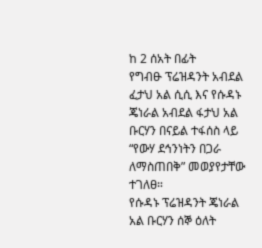ከ 2 ሰአት በፊት
የግብፁ ፕሬዝዳንት አብደል ፈታህ አል ሲሲ እና የሱዳኑ ጄነራል አብደል ፋታህ አል ቡርሃን በናይል ተፋሰስ ላይ “የውሃ ደኅንነትን በጋራ ለማስጠበቅ” መወያየታቸው ተገለፀ።
የሱዳኑ ፕሬዝዳንት ጄነራል አል ቡርሃን ሰኞ ዕለት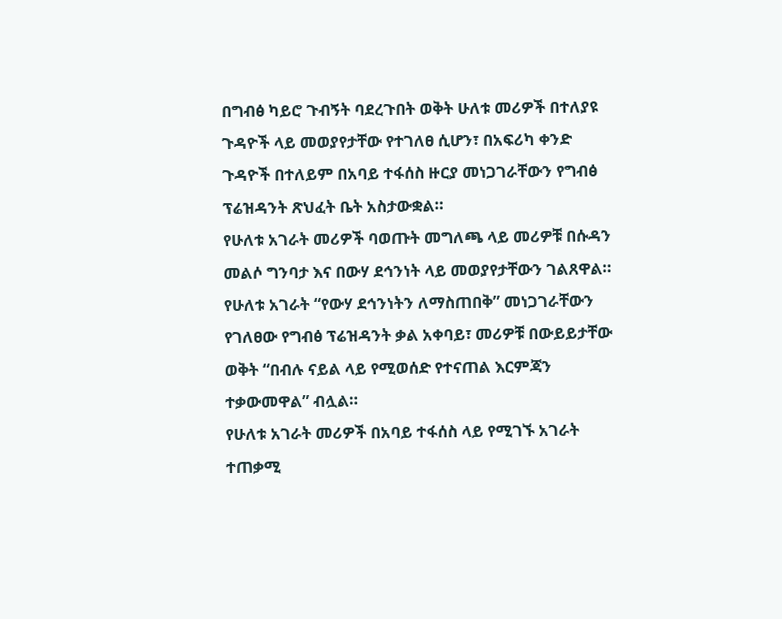በግብፅ ካይሮ ጉብኝት ባደረጉበት ወቅት ሁለቱ መሪዎች በተለያዩ ጉዳዮች ላይ መወያየታቸው የተገለፀ ሲሆን፣ በአፍሪካ ቀንድ ጉዳዮች በተለይም በአባይ ተፋሰስ ዙርያ መነጋገራቸውን የግብፅ ፕሬዝዳንት ጽህፈት ቤት አስታውቋል።
የሁለቱ አገራት መሪዎች ባወጡት መግለጫ ላይ መሪዎቹ በሱዳን መልሶ ግንባታ እና በውሃ ደኅንነት ላይ መወያየታቸውን ገልጸዋል።
የሁለቱ አገራት “የውሃ ደኅንነትን ለማስጠበቅ” መነጋገራቸውን የገለፀው የግብፅ ፕሬዝዳንት ቃል አቀባይ፣ መሪዎቹ በውይይታቸው ወቅት “በብሉ ናይል ላይ የሚወሰድ የተናጠል እርምጃን ተቃውመዋል” ብሏል።
የሁለቱ አገራት መሪዎች በአባይ ተፋሰስ ላይ የሚገኙ አገራት ተጠቃሚ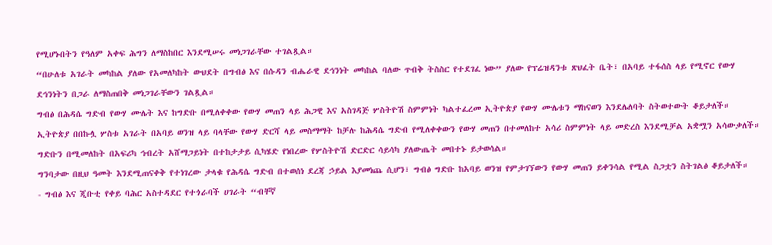የሚሆኑበትን የዓለም አቀፍ ሕግን ለማስከበር እንደሚሠሩ መነጋገራቸው ተገልጿል።
“በሁለቱ አገራት መካከል ያለው የአመለካከት ውህደት በግብፅ እና በሱዳን ብሔራዊ ደኅንነት መካከል ባለው ጥብቅ ትስስር የተደገፈ ነው” ያለው የፕሬዝዳንቱ ጽህፈት ቤት፣ በአባይ ተፋሰስ ላይ የሚኖር የውሃ ደኅንነትን በጋራ ለማስጠበቅ መነጋገራቸውን ገልጿል።
ግብፅ በሕዳሴ ግድብ የውሃ ሙሌት እና ከግድቡ በሚለቀቀው የውሃ መጠን ላይ ሕጋዊ እና አስገዳጅ ሦስትዮሽ ስምምነት ካልተፈረመ ኢትዮጵያ የውሃ ሙሌቱን ማከናወን እንደሌለባት ስትወተውት ቆይታለች።
ኢትዮጵያ በበኩሏ ሦስቱ አገራት በአባይ ወንዝ ላይ ባላቸው የውሃ ድርሻ ላይ መስማማት ከቻሉ ከሕዳሴ ግድብ የሚለቀቀውን የውሃ መጠን በተመለከተ አሳሪ ስምምነት ላይ መድረስ እንደሚቻል አቋሟን አሳውቃለች።
ግድቡን በሚመለከት በአፍሪካ ኅብረት አሸማጋይነት በተከታታይ ሲካሄድ የነበረው የሦስትዮሽ ድርድር ሳይሳካ ያለውጤት መበተኑ ይታወሳል።
ግንባታው በዚህ ዓመት እንደሚጠናቀቅ የተነገረው ታላቁ የሕዳሴ ግድብ በተወሰነ ደረጃ ኃይል እያመነጨ ሲሆን፣ ግብፅ ግድቡ ከአባይ ወንዝ የምታገኘውን የውሃ መጠን ይቀንሳል የሚል ስጋቷን ስትገልፅ ቆይታለች።
- ግብፅ እና ጂቡቲ የቀይ ባሕር አስተዳደር የተጎራባች ሀገራት “ብቸኛ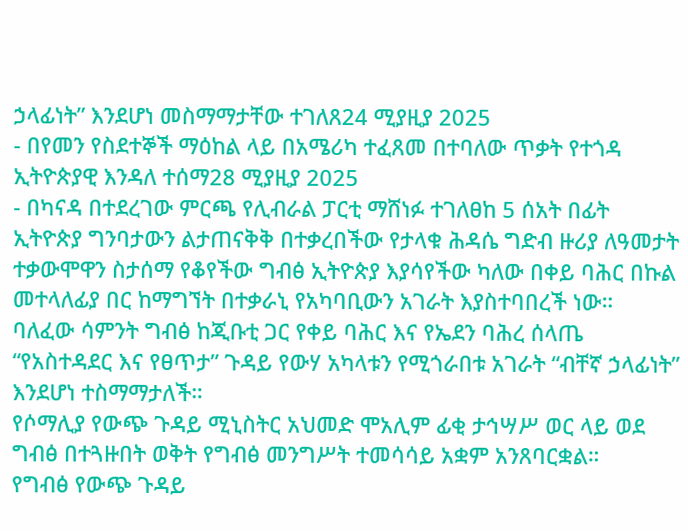ኃላፊነት” እንደሆነ መስማማታቸው ተገለጸ24 ሚያዚያ 2025
- በየመን የስደተኞች ማዕከል ላይ በአሜሪካ ተፈጸመ በተባለው ጥቃት የተጎዳ ኢትዮጵያዊ እንዳለ ተሰማ28 ሚያዚያ 2025
- በካናዳ በተደረገው ምርጫ የሊብራል ፓርቲ ማሸነፉ ተገለፀከ 5 ሰአት በፊት
ኢትዮጵያ ግንባታውን ልታጠናቅቅ በተቃረበችው የታላቁ ሕዳሴ ግድብ ዙሪያ ለዓመታት ተቃውሞዋን ስታሰማ የቆየችው ግብፅ ኢትዮጵያ እያሳየችው ካለው በቀይ ባሕር በኩል መተላለፊያ በር ከማግኘት በተቃራኒ የአካባቢውን አገራት እያስተባበረች ነው።
ባለፈው ሳምንት ግብፅ ከጂቡቲ ጋር የቀይ ባሕር እና የኤደን ባሕረ ሰላጤ “የአስተዳደር እና የፀጥታ” ጉዳይ የውሃ አካላቱን የሚጎራበቱ አገራት “ብቸኛ ኃላፊነት” እንደሆነ ተስማማታለች።
የሶማሊያ የውጭ ጉዳይ ሚኒስትር አህመድ ሞአሊም ፊቂ ታኅሣሥ ወር ላይ ወደ ግብፅ በተጓዙበት ወቅት የግብፅ መንግሥት ተመሳሳይ አቋም አንጸባርቋል።
የግብፅ የውጭ ጉዳይ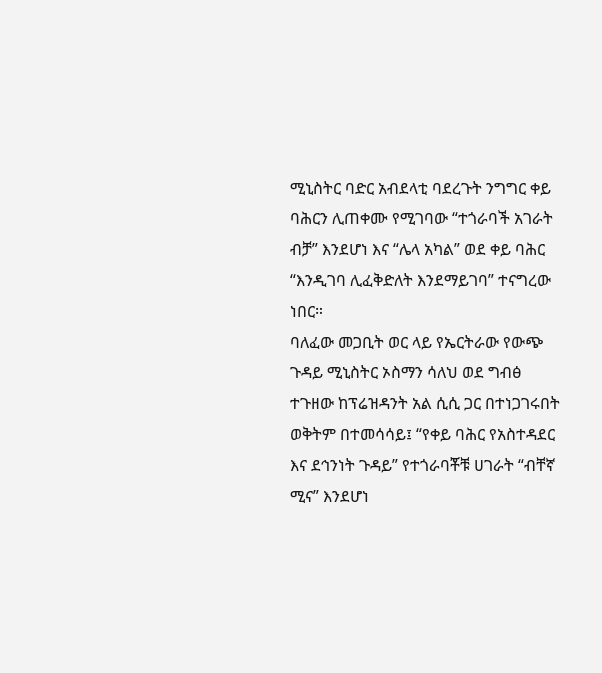ሚኒስትር ባድር አብደላቲ ባደረጉት ንግግር ቀይ ባሕርን ሊጠቀሙ የሚገባው “ተጎራባች አገራት ብቻ” እንደሆነ እና “ሌላ አካል” ወደ ቀይ ባሕር “እንዲገባ ሊፈቅድለት እንደማይገባ” ተናግረው ነበር።
ባለፈው መጋቢት ወር ላይ የኤርትራው የውጭ ጉዳይ ሚኒስትር ኦስማን ሳለህ ወደ ግብፅ ተጉዘው ከፕሬዝዳንት አል ሲሲ ጋር በተነጋገሩበት ወቅትም በተመሳሳይ፤ “የቀይ ባሕር የአስተዳደር እና ደኅንነት ጉዳይ” የተጎራባቾቹ ሀገራት “ብቸኛ ሚና” እንደሆነ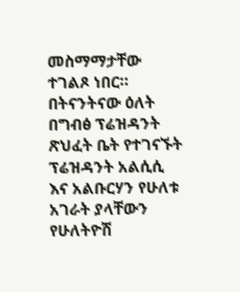መስማማታቸው ተገልጾ ነበር።
በትናንትናው ዕለት በግብፅ ፕሬዝዳንት ጽህፈት ቤት የተገናኙት ፕሬዝዳንት አልሲሲ እና አልቡርሃን የሁለቱ አገራት ያላቸውን የሁለትዮሽ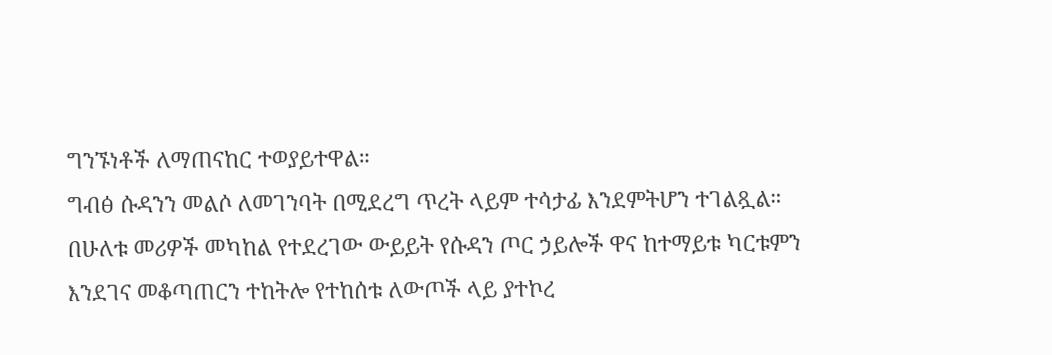ግንኙነቶች ለማጠናከር ተወያይተዋል።
ግብፅ ሱዳንን መልሶ ለመገንባት በሚደረግ ጥረት ላይም ተሳታፊ እንደምትሆን ተገልጿል።
በሁለቱ መሪዎች መካከል የተደረገው ውይይት የሱዳን ጦር ኃይሎች ዋና ከተማይቱ ካርቱምን እንደገና መቆጣጠርን ተከትሎ የተከሰቱ ለውጦች ላይ ያተኮረ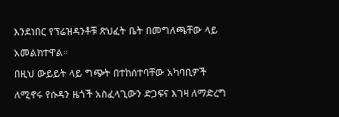እንደነበር የፕሬዝዳንቶቹ ጽህፈት ቤት በመግለጫቸው ላይ አመልክተዋል።
በዚህ ውይይት ላይ ግጭት በተከሰተባቸው አካባቢዎች ለሚኖሩ የሱዳን ዜጎች አስፈላጊውን ድጋፍና እገዛ ለማድረግ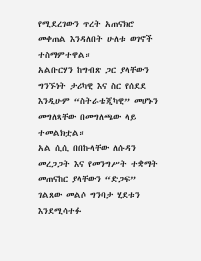የሚደረገውን ጥረት አጠናክሮ መቀጠል እንዳለበት ሁለቱ ወገኖች ተስማምተዋል።
አልቡርሃን ከግብጽ ጋር ያላቸውን ግንኙነት ታሪካዊ እና ስር የሰደደ እንዲሁም “ስትራቴጂካዊ” መሆኑን መግለጻቸው በመግለጫው ላይ ተመልክቷል።
አል ሲሲ በበኩላቸው ለሱዳን መረጋጋት እና የመንግሥት ተቋማት መጠናከር ያላቸውን “ድጋፍ” ገልጸው መልሶ ግንባታ ሂደቱን እንደሚሳተፉ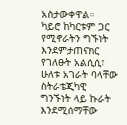አስታውቀዋል።
ካይሮ ከካርቱም ጋር የሚኖራትን ግኙነት እንደምታጠናክር የገለፁት አልሲሲ፣ ሁለቱ አገራት ባላቸው ስትራቴጂካዊ ግንኙነት ላይ ኩራት እንደሚሰማቸው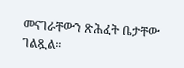መናገራቸውን ጽሕፈት ቤታቸው ገልጿል።